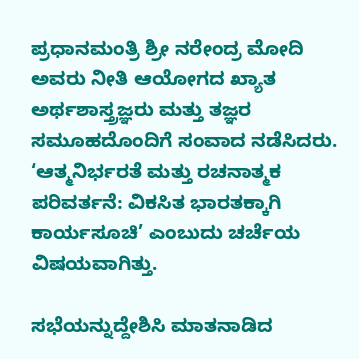ಪ್ರಧಾನಮಂತ್ರಿ ಶ್ರೀ ನರೇಂದ್ರ ಮೋದಿ ಅವರು ನೀತಿ ಆಯೋಗದ ಖ್ಯಾತ ಅರ್ಥಶಾಸ್ತ್ರಜ್ಞರು ಮತ್ತು ತಜ್ಞರ ಸಮೂಹದೊಂದಿಗೆ ಸಂವಾದ ನಡೆಸಿದರು. ‘ಆತ್ಮನಿರ್ಭರತೆ ಮತ್ತು ರಚನಾತ್ಮಕ ಪರಿವರ್ತನೆ: ವಿಕಸಿತ ಭಾರತಕ್ಕಾಗಿ ಕಾರ್ಯಸೂಚಿ’ ಎಂಬುದು ಚರ್ಚೆಯ ವಿಷಯವಾಗಿತ್ತು.

ಸಭೆಯನ್ನುದ್ದೇಶಿಸಿ ಮಾತನಾಡಿದ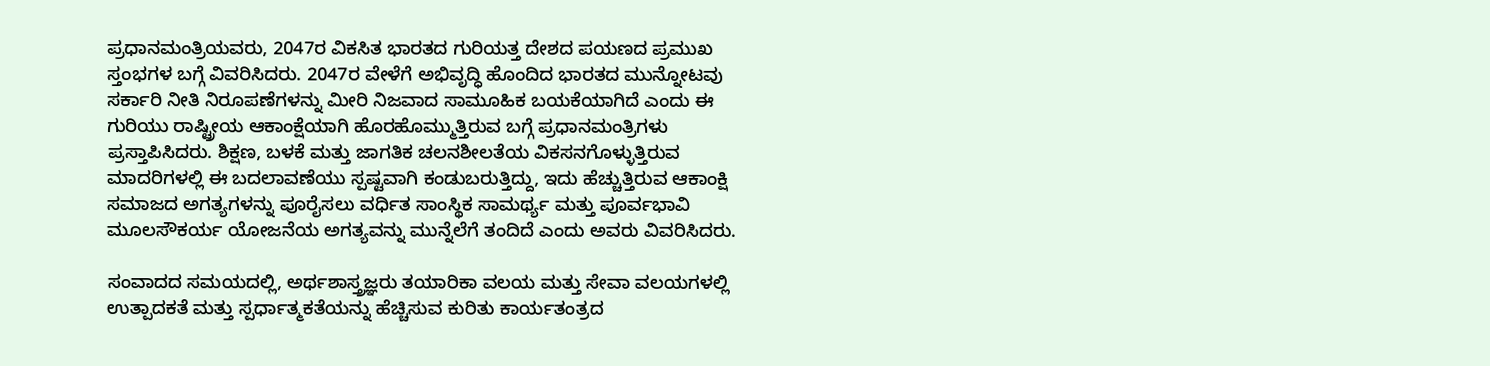ಪ್ರಧಾನಮಂತ್ರಿಯವರು, 2047ರ ವಿಕಸಿತ ಭಾರತದ ಗುರಿಯತ್ತ ದೇಶದ ಪಯಣದ ಪ್ರಮುಖ ಸ್ತಂಭಗಳ ಬಗ್ಗೆ ವಿವರಿಸಿದರು. 2047ರ ವೇಳೆಗೆ ಅಭಿವೃದ್ಧಿ ಹೊಂದಿದ ಭಾರತದ ಮುನ್ನೋಟವು ಸರ್ಕಾರಿ ನೀತಿ ನಿರೂಪಣೆಗಳನ್ನು ಮೀರಿ ನಿಜವಾದ ಸಾಮೂಹಿಕ ಬಯಕೆಯಾಗಿದೆ ಎಂದು ಈ ಗುರಿಯು ರಾಷ್ಟ್ರೀಯ ಆಕಾಂಕ್ಷೆಯಾಗಿ ಹೊರಹೊಮ್ಮುತ್ತಿರುವ ಬಗ್ಗೆ ಪ್ರಧಾನಮಂತ್ರಿಗಳು ಪ್ರಸ್ತಾಪಿಸಿದರು. ಶಿಕ್ಷಣ, ಬಳಕೆ ಮತ್ತು ಜಾಗತಿಕ ಚಲನಶೀಲತೆಯ ವಿಕಸನಗೊಳ್ಳುತ್ತಿರುವ ಮಾದರಿಗಳಲ್ಲಿ ಈ ಬದಲಾವಣೆಯು ಸ್ಪಷ್ಟವಾಗಿ ಕಂಡುಬರುತ್ತಿದ್ದು, ಇದು ಹೆಚ್ಚುತ್ತಿರುವ ಆಕಾಂಕ್ಷಿ ಸಮಾಜದ ಅಗತ್ಯಗಳನ್ನು ಪೂರೈಸಲು ವರ್ಧಿತ ಸಾಂಸ್ಥಿಕ ಸಾಮರ್ಥ್ಯ ಮತ್ತು ಪೂರ್ವಭಾವಿ ಮೂಲಸೌಕರ್ಯ ಯೋಜನೆಯ ಅಗತ್ಯವನ್ನು ಮುನ್ನೆಲೆಗೆ ತಂದಿದೆ ಎಂದು ಅವರು ವಿವರಿಸಿದರು.

ಸಂವಾದದ ಸಮಯದಲ್ಲಿ, ಅರ್ಥಶಾಸ್ತ್ರಜ್ಞರು ತಯಾರಿಕಾ ವಲಯ ಮತ್ತು ಸೇವಾ ವಲಯಗಳಲ್ಲಿ ಉತ್ಪಾದಕತೆ ಮತ್ತು ಸ್ಪರ್ಧಾತ್ಮಕತೆಯನ್ನು ಹೆಚ್ಚಿಸುವ ಕುರಿತು ಕಾರ್ಯತಂತ್ರದ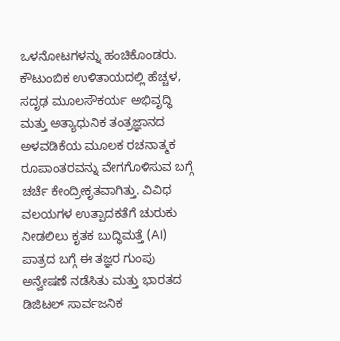ಒಳನೋಟಗಳನ್ನು ಹಂಚಿಕೊಂಡರು. ಕೌಟುಂಬಿಕ ಉಳಿತಾಯದಲ್ಲಿ ಹೆಚ್ಚಳ, ಸದೃಢ ಮೂಲಸೌಕರ್ಯ ಅಭಿವೃದ್ಧಿ ಮತ್ತು ಅತ್ಯಾಧುನಿಕ ತಂತ್ರಜ್ಞಾನದ ಅಳವಡಿಕೆಯ ಮೂಲಕ ರಚನಾತ್ಮಕ ರೂಪಾಂತರವನ್ನು ವೇಗಗೊಳಿಸುವ ಬಗ್ಗೆ ಚರ್ಚೆ ಕೇಂದ್ರೀಕೃತವಾಗಿತ್ತು. ವಿವಿಧ ವಲಯಗಳ ಉತ್ಪಾದಕತೆಗೆ ಚುರುಕು ನೀಡಲಿಲು ಕೃತಕ ಬುದ್ಧಿಮತ್ತೆ (AI) ಪಾತ್ರದ ಬಗ್ಗೆ ಈ ತಜ್ಞರ ಗುಂಪು ಅನ್ವೇಷಣೆ ನಡೆಸಿತು ಮತ್ತು ಭಾರತದ ಡಿಜಿಟಲ್ ಸಾರ್ವಜನಿಕ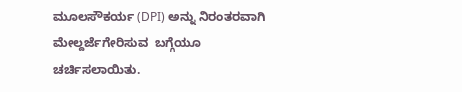ಮೂಲಸೌಕರ್ಯ (DPI) ಅನ್ನು ನಿರಂತರವಾಗಿ ಮೇಲ್ದರ್ಜೆಗೇರಿಸುವ  ಬಗ್ಗೆಯೂ ಚರ್ಚಿಸಲಾಯಿತು.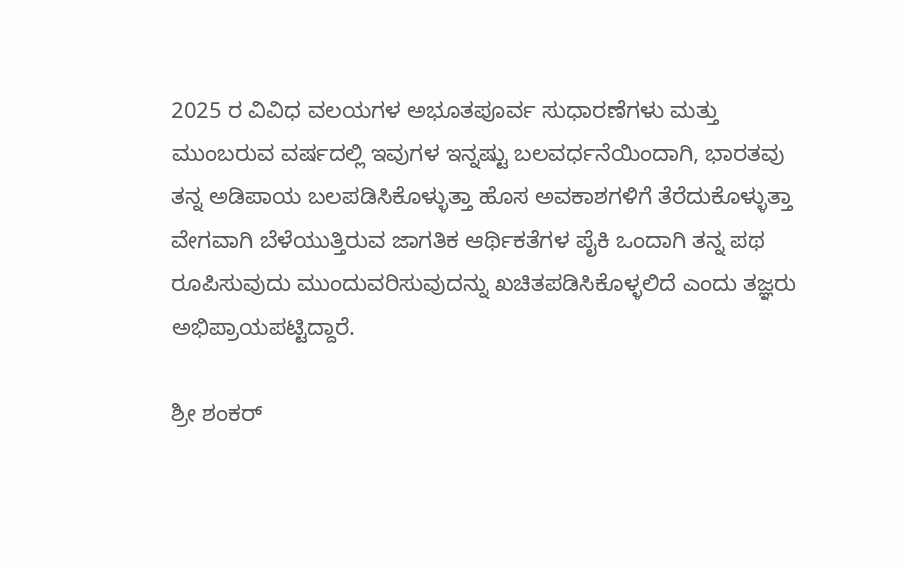2025 ರ ವಿವಿಧ ವಲಯಗಳ ಅಭೂತಪೂರ್ವ ಸುಧಾರಣೆಗಳು ಮತ್ತು ಮುಂಬರುವ ವರ್ಷದಲ್ಲಿ ಇವುಗಳ ಇನ್ನಷ್ಟು ಬಲವರ್ಧನೆಯಿಂದಾಗಿ, ಭಾರತವು ತನ್ನ ಅಡಿಪಾಯ ಬಲಪಡಿಸಿಕೊಳ್ಳುತ್ತಾ ಹೊಸ ಅವಕಾಶಗಳಿಗೆ ತೆರೆದುಕೊಳ್ಳುತ್ತಾ ವೇಗವಾಗಿ ಬೆಳೆಯುತ್ತಿರುವ ಜಾಗತಿಕ ಆರ್ಥಿಕತೆಗಳ ಪೈಕಿ ಒಂದಾಗಿ ತನ್ನ ಪಥ ರೂಪಿಸುವುದು ಮುಂದುವರಿಸುವುದನ್ನು ಖಚಿತಪಡಿಸಿಕೊಳ್ಳಲಿದೆ ಎಂದು ತಜ್ಞರು ಅಭಿಪ್ರಾಯಪಟ್ಟಿದ್ದಾರೆ.

ಶ್ರೀ ಶಂಕರ್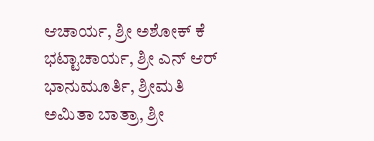ಆಚಾರ್ಯ, ಶ್ರೀ ಅಶೋಕ್ ಕೆ ಭಟ್ಟಾಚಾರ್ಯ, ಶ್ರೀ ಎನ್ ಆರ್ ಭಾನುಮೂರ್ತಿ, ಶ್ರೀಮತಿ ಅಮಿತಾ ಬಾತ್ರಾ, ಶ್ರೀ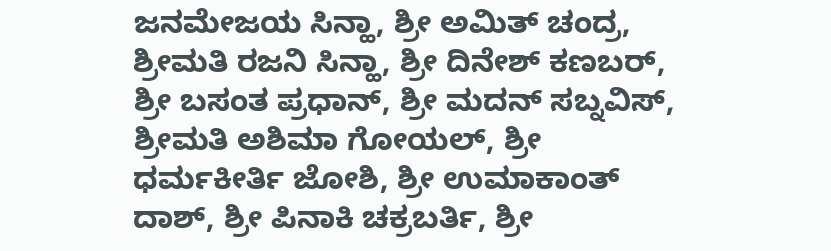ಜನಮೇಜಯ ಸಿನ್ಹಾ, ಶ್ರೀ ಅಮಿತ್ ಚಂದ್ರ, ಶ್ರೀಮತಿ ರಜನಿ ಸಿನ್ಹಾ, ಶ್ರೀ ದಿನೇಶ್ ಕಣಬರ್, ಶ್ರೀ ಬಸಂತ ಪ್ರಧಾನ್, ಶ್ರೀ ಮದನ್ ಸಬ್ನವಿಸ್, ಶ್ರೀಮತಿ ಅಶಿಮಾ ಗೋಯಲ್, ಶ್ರೀ ಧರ್ಮಕೀರ್ತಿ ಜೋಶಿ, ಶ್ರೀ ಉಮಾಕಾಂತ್ ದಾಶ್, ಶ್ರೀ ಪಿನಾಕಿ ಚಕ್ರಬರ್ತಿ, ಶ್ರೀ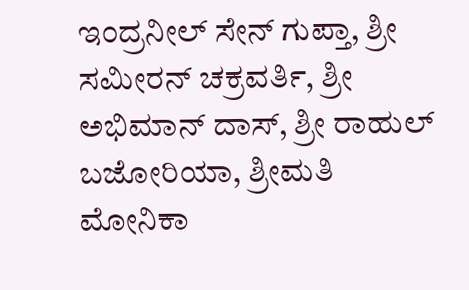ಇಂದ್ರನೀಲ್ ಸೇನ್ ಗುಪ್ತಾ, ಶ್ರೀ ಸಮೀರನ್ ಚಕ್ರವರ್ತಿ, ಶ್ರೀ ಅಭಿಮಾನ್ ದಾಸ್, ಶ್ರೀ ರಾಹುಲ್ ಬಜೋರಿಯಾ, ಶ್ರೀಮತಿ ಮೋನಿಕಾ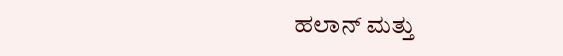ಹಲಾನ್ ಮತ್ತು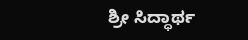ಶ್ರೀ ಸಿದ್ಧಾರ್ಥ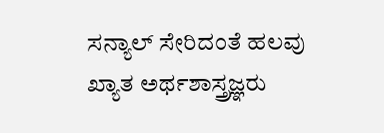ಸನ್ಯಾಲ್ ಸೇರಿದಂತೆ ಹಲವು ಖ್ಯಾತ ಅರ್ಥಶಾಸ್ತ್ರಜ್ಞರು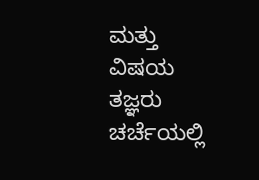ಮತ್ತು ವಿಷಯ ತಜ್ಞರು ಚರ್ಚೆಯಲ್ಲಿ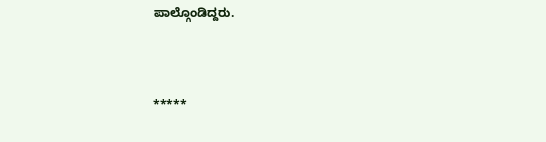ಪಾಲ್ಗೊಂಡಿದ್ದರು.



*****